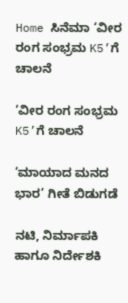Home ಸಿನೆಮಾ ‘ವೀರ ರಂಗ ಸಂಭ್ರಮ K5’ಗೆ ಚಾಲನೆ

‘ವೀರ ರಂಗ ಸಂಭ್ರಮ K5’ಗೆ ಚಾಲನೆ

‘ಮಾಯಾದ ಮನದ ಭಾರ’ ಗೀತೆ ಬಿಡುಗಡೆ

ನಟಿ, ನಿರ್ಮಾಪಕಿ ಹಾಗೂ ನಿರ್ದೇಶಕಿ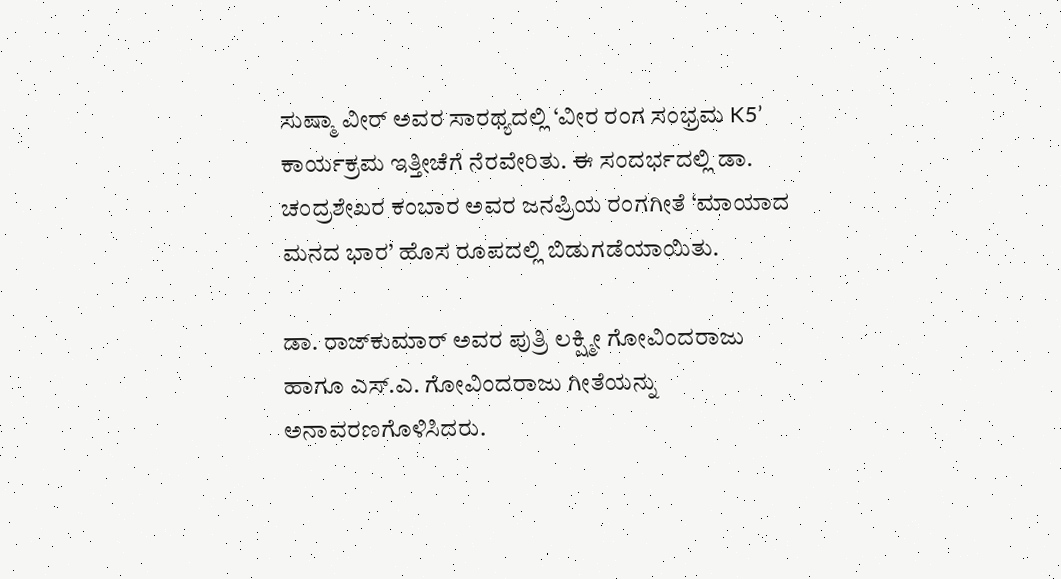ಸುಷ್ಮಾ ವೀರ್ ಅವರ ಸಾರಥ್ಯದಲ್ಲಿ ‘ವೀರ ರಂಗ ಸಂಭ್ರಮ K5’ ಕಾರ್ಯಕ್ರಮ ಇತ್ತೀಚೆಗೆ ನೆರವೇರಿತು. ಈ ಸಂದರ್ಭದಲ್ಲಿ ಡಾ. ಚಂದ್ರಶೇಖರ ಕಂಬಾರ ಅವರ ಜನಪ್ರಿಯ ರಂಗಗೀತೆ ‘ಮಾಯಾದ ಮನದ ಭಾರ’ ಹೊಸ ರೂಪದಲ್ಲಿ ಬಿಡುಗಡೆಯಾಯಿತು.

ಡಾ. ರಾಜ್‌ಕುಮಾರ್ ಅವರ ಪುತ್ರಿ ಲಕ್ಷ್ಮೀ ಗೋವಿಂದರಾಜು ಹಾಗೂ ಎಸ್.ಎ. ಗೋವಿಂದರಾಜು ಗೀತೆಯನ್ನು ಅನಾವರಣಗೊಳಿಸಿದರು.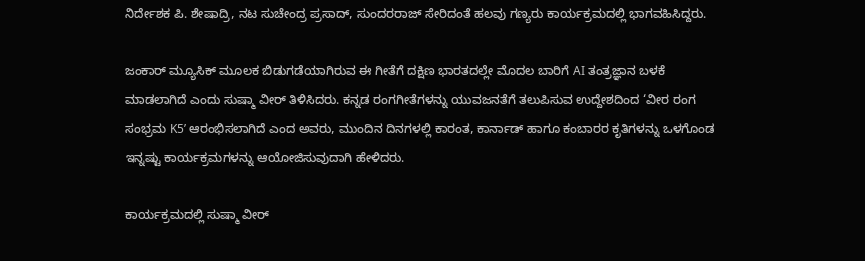ನಿರ್ದೇಶಕ ಪಿ. ಶೇಷಾದ್ರಿ, ನಟ ಸುಚೇಂದ್ರ ಪ್ರಸಾದ್, ಸುಂದರರಾಜ್ ಸೇರಿದಂತೆ ಹಲವು ಗಣ್ಯರು ಕಾರ್ಯಕ್ರಮದಲ್ಲಿ ಭಾಗವಹಿಸಿದ್ದರು.

ಜಂಕಾರ್ ಮ್ಯೂಸಿಕ್ ಮೂಲಕ ಬಿಡುಗಡೆಯಾಗಿರುವ ಈ ಗೀತೆಗೆ ದಕ್ಷಿಣ ಭಾರತದಲ್ಲೇ ಮೊದಲ ಬಾರಿಗೆ AI ತಂತ್ರಜ್ಞಾನ ಬಳಕೆ ಮಾಡಲಾಗಿದೆ ಎಂದು ಸುಷ್ಮಾ ವೀರ್ ತಿಳಿಸಿದರು. ಕನ್ನಡ ರಂಗಗೀತೆಗಳನ್ನು ಯುವಜನತೆಗೆ ತಲುಪಿಸುವ ಉದ್ದೇಶದಿಂದ ‘ವೀರ ರಂಗ ಸಂಭ್ರಮ K5’ ಆರಂಭಿಸಲಾಗಿದೆ ಎಂದ ಅವರು, ಮುಂದಿನ ದಿನಗಳಲ್ಲಿ ಕಾರಂತ, ಕಾರ್ನಾಡ್ ಹಾಗೂ ಕಂಬಾರರ ಕೃತಿಗಳನ್ನು ಒಳಗೊಂಡ ಇನ್ನಷ್ಟು ಕಾರ್ಯಕ್ರಮಗಳನ್ನು ಆಯೋಜಿಸುವುದಾಗಿ ಹೇಳಿದರು.

ಕಾರ್ಯಕ್ರಮದಲ್ಲಿ ಸುಷ್ಮಾ ವೀರ್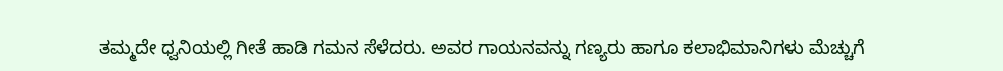ತಮ್ಮದೇ ಧ್ವನಿಯಲ್ಲಿ ಗೀತೆ ಹಾಡಿ ಗಮನ ಸೆಳೆದರು. ಅವರ ಗಾಯನವನ್ನು ಗಣ್ಯರು ಹಾಗೂ ಕಲಾಭಿಮಾನಿಗಳು ಮೆಚ್ಚುಗೆ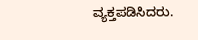ವ್ಯಕ್ತಪಡಿಸಿದರು.